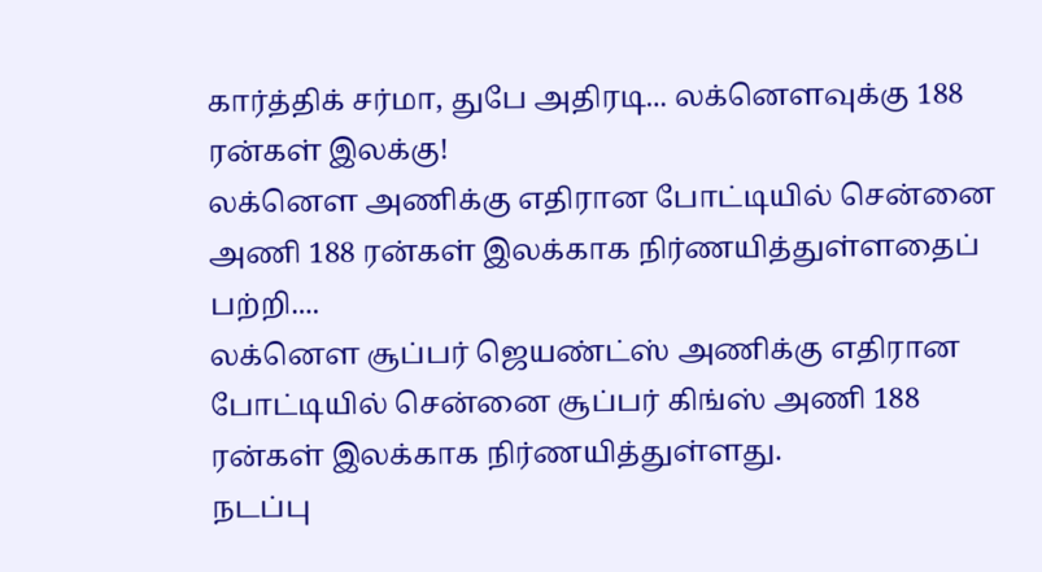கார்த்திக் சர்மா, துபே அதிரடி... லக்னௌவுக்கு 188 ரன்கள் இலக்கு!
லக்னௌ அணிக்கு எதிரான போட்டியில் சென்னை அணி 188 ரன்கள் இலக்காக நிர்ணயித்துள்ளதைப் பற்றி....
லக்னௌ சூப்பர் ஜெயண்ட்ஸ் அணிக்கு எதிரான போட்டியில் சென்னை சூப்பர் கிங்ஸ் அணி 188 ரன்கள் இலக்காக நிர்ணயித்துள்ளது.
நடப்பு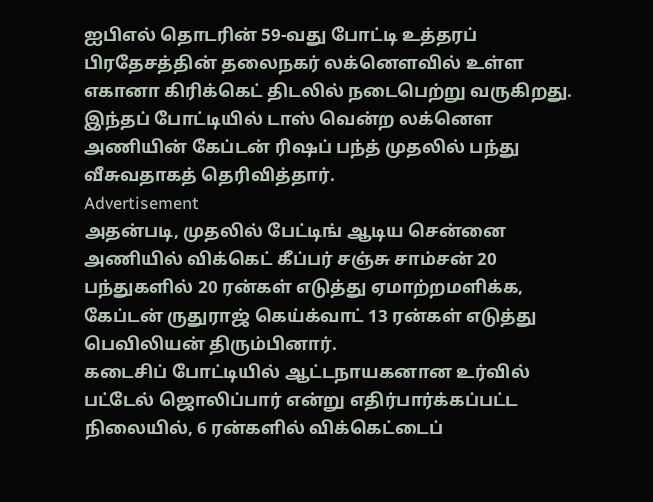ஐபிஎல் தொடரின் 59-வது போட்டி உத்தரப் பிரதேசத்தின் தலைநகர் லக்னௌவில் உள்ள எகானா கிரிக்கெட் திடலில் நடைபெற்று வருகிறது.
இந்தப் போட்டியில் டாஸ் வென்ற லக்னௌ அணியின் கேப்டன் ரிஷப் பந்த் முதலில் பந்து வீசுவதாகத் தெரிவித்தார்.
Advertisement
அதன்படி, முதலில் பேட்டிங் ஆடிய சென்னை அணியில் விக்கெட் கீப்பர் சஞ்சு சாம்சன் 20 பந்துகளில் 20 ரன்கள் எடுத்து ஏமாற்றமளிக்க, கேப்டன் ருதுராஜ் கெய்க்வாட் 13 ரன்கள் எடுத்து பெவிலியன் திரும்பினார்.
கடைசிப் போட்டியில் ஆட்டநாயகனான உர்வில் பட்டேல் ஜொலிப்பார் என்று எதிர்பார்க்கப்பட்ட நிலையில், 6 ரன்களில் விக்கெட்டைப்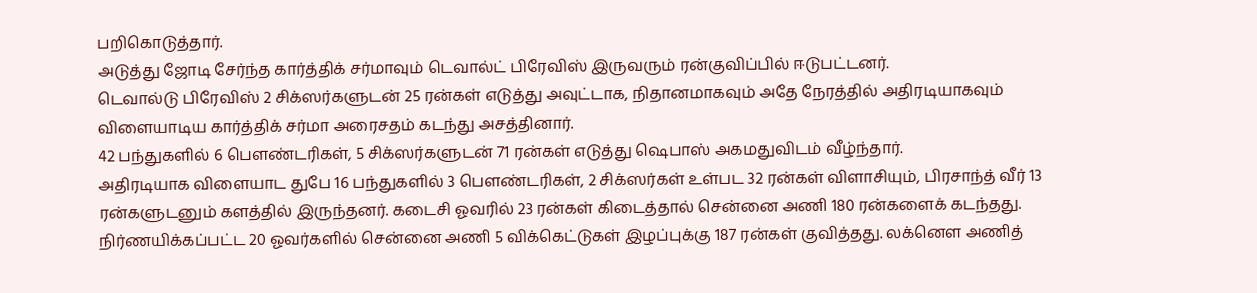பறிகொடுத்தார்.
அடுத்து ஜோடி சேர்ந்த கார்த்திக் சர்மாவும் டெவால்ட் பிரேவிஸ் இருவரும் ரன்குவிப்பில் ஈடுபட்டனர்.
டெவால்டு பிரேவிஸ் 2 சிக்ஸர்களுடன் 25 ரன்கள் எடுத்து அவுட்டாக, நிதானமாகவும் அதே நேரத்தில் அதிரடியாகவும் விளையாடிய கார்த்திக் சர்மா அரைசதம் கடந்து அசத்தினார்.
42 பந்துகளில் 6 பௌண்டரிகள், 5 சிக்ஸர்களுடன் 71 ரன்கள் எடுத்து ஷெபாஸ் அகமதுவிடம் வீழ்ந்தார்.
அதிரடியாக விளையாட துபே 16 பந்துகளில் 3 பௌண்டரிகள், 2 சிக்ஸர்கள் உள்பட 32 ரன்கள் விளாசியும், பிரசாந்த் வீர் 13 ரன்களுடனும் களத்தில் இருந்தனர். கடைசி ஓவரில் 23 ரன்கள் கிடைத்தால் சென்னை அணி 180 ரன்களைக் கடந்தது.
நிர்ணயிக்கப்பட்ட 20 ஓவர்களில் சென்னை அணி 5 விக்கெட்டுகள் இழப்புக்கு 187 ரன்கள் குவித்தது. லக்னௌ அணித்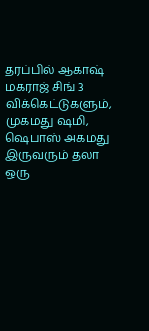தரப்பில் ஆகாஷ் மகராஜ் சிங் 3 விக்கெட்டுகளும், முகமது ஷமி, ஷெபாஸ் அகமது இருவரும் தலா ஒரு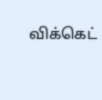விக்கெட்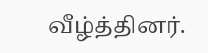வீழ்த்தினர்.